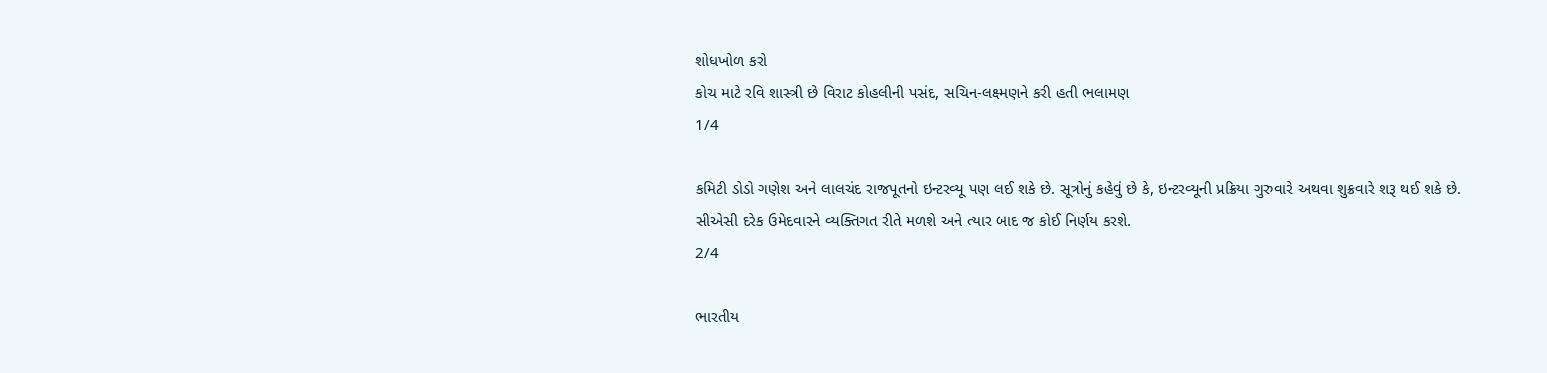શોધખોળ કરો
કોચ માટે રવિ શાસ્ત્રી છે વિરાટ કોહલીની પસંદ, સચિન-લક્ષ્મણને કરી હતી ભલામણ
1/4

કમિટી ડોડો ગણેશ અને લાલચંદ રાજપૂતનો ઇન્ટરવ્યૂ પણ લઈ શકે છે. સૂત્રોનું કહેવું છે કે, ઇન્ટરવ્યૂની પ્રક્રિયા ગુરુવારે અથવા શુક્રવારે શરૂ થઈ શકે છે. સીએસી દરેક ઉમેદવારને વ્યક્તિગત રીતે મળશે અને ત્યાર બાદ જ કોઈ નિર્ણય કરશે.
2/4

ભારતીય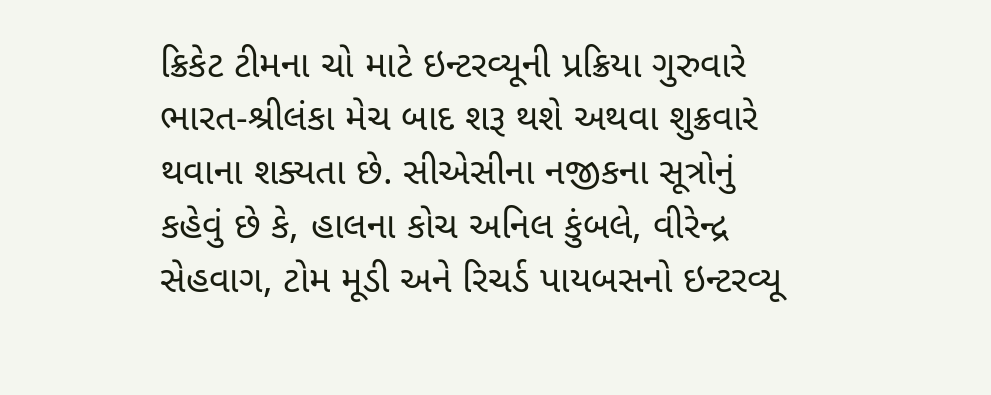ક્રિકેટ ટીમના ચો માટે ઇન્ટરવ્યૂની પ્રક્રિયા ગુરુવારે ભારત-શ્રીલંકા મેચ બાદ શરૂ થશે અથવા શુક્રવારે થવાના શક્યતા છે. સીએસીના નજીકના સૂત્રોનું કહેવું છે કે, હાલના કોચ અનિલ કુંબલે, વીરેન્દ્ર સેહવાગ, ટોમ મૂડી અને રિચર્ડ પાયબસનો ઇન્ટરવ્યૂ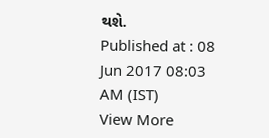થશે.
Published at : 08 Jun 2017 08:03 AM (IST)
View More